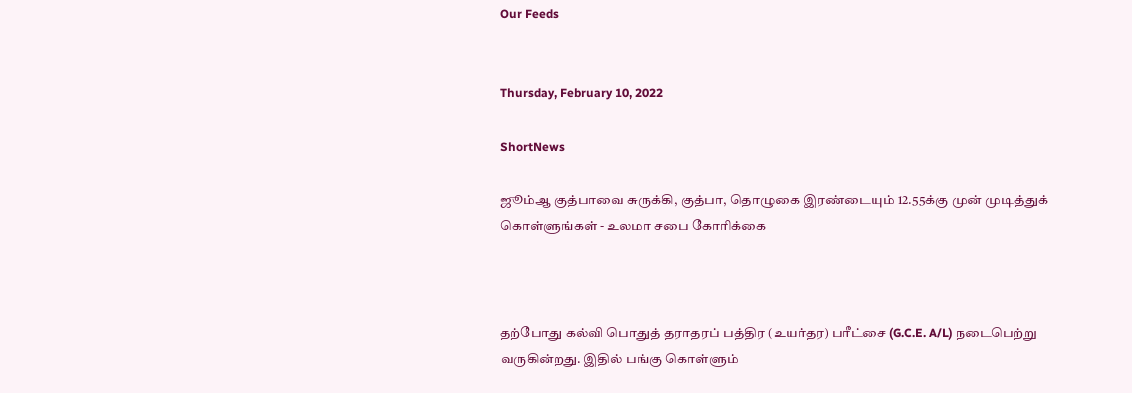Our Feeds


Thursday, February 10, 2022

ShortNews

ஜூம்ஆ குத்பாவை சுருக்கி, குத்பா, தொழுகை இரண்டையும் 12.55க்கு முன் முடித்துக் கொள்ளுங்கள் - உலமா சபை கோரிக்கை



தற்போது கல்வி பொதுத் தராதரப் பத்திர (உயர்தர) பரீட்சை (G.C.E. A/L) நடைபெற்று வருகின்றது. இதில் பங்கு கொள்ளும்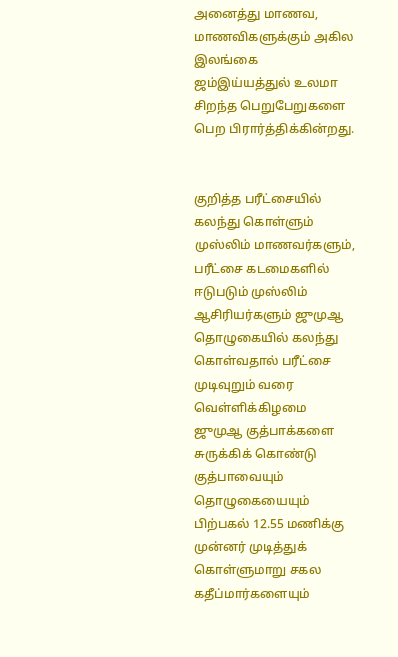அனைத்து மாணவ, மாணவிகளுக்கும் அகில இலங்கை ஜம்இய்யத்துல் உலமா சிறந்த பெறுபேறுகளை பெற பிரார்த்திக்கின்றது.


குறித்த பரீட்சையில் கலந்து கொள்ளும் முஸ்லிம் மாணவர்களும், பரீட்சை கடமைகளில் ஈடுபடும் முஸ்லிம் ஆசிரியர்களும் ஜுமுஆ தொழுகையில் கலந்து கொள்வதால் பரீட்சை முடிவுறும் வரை வெள்ளிக்கிழமை ஜுமுஆ குத்பாக்களை சுருக்கிக் கொண்டு குத்பாவையும் தொழுகையையும் பிற்பகல் 12.55 மணிக்கு முன்னர் முடித்துக் கொள்ளுமாறு சகல கதீப்மார்களையும்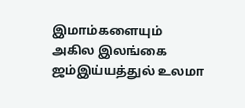இமாம்களையும் அகில இலங்கை ஜம்இய்யத்துல் உலமா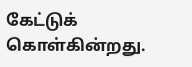கேட்டுக் கொள்கின்றது.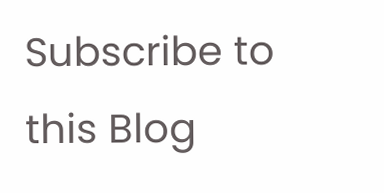Subscribe to this Blog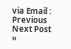via Email :
Previous
Next Post »